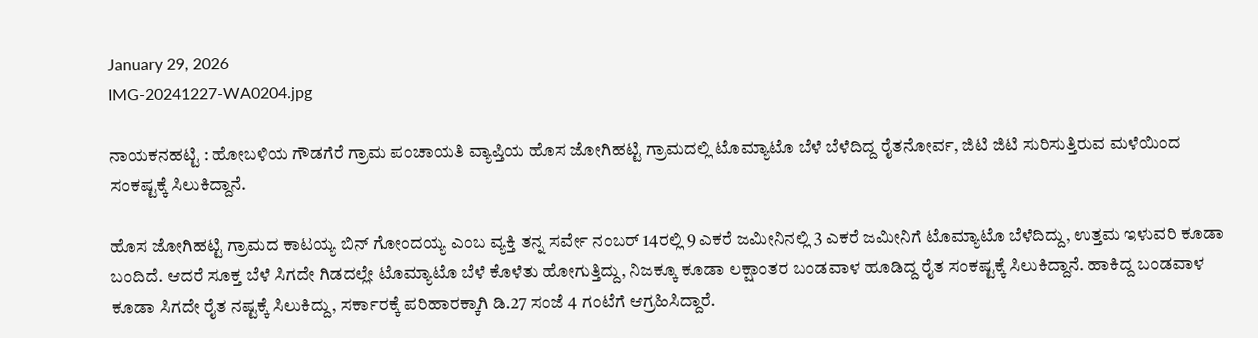January 29, 2026
IMG-20241227-WA0204.jpg

ನಾಯಕನಹಟ್ಟಿ : ಹೋಬಳಿಯ ಗೌಡಗೆರೆ ಗ್ರಾಮ ಪಂಚಾಯತಿ ವ್ಯಾಪ್ತಿಯ ಹೊಸ ಜೋಗಿಹಟ್ಟಿ ಗ್ರಾಮದಲ್ಲಿ ಟೊಮ್ಯಾಟೊ ಬೆಳೆ ಬೆಳೆದಿದ್ದ ರೈತನೋರ್ವ, ಜಿಟಿ ಜಿಟಿ ಸುರಿಸುತ್ತಿರುವ ಮಳೆಯಿಂದ ಸಂಕಷ್ಟಕ್ಕೆ ಸಿಲುಕಿದ್ದಾನೆ.

ಹೊಸ ಜೋಗಿಹಟ್ಟಿ ಗ್ರಾಮದ ಕಾಟಯ್ಯ ಬಿನ್ ಗೋಂದಯ್ಯ ಎಂಬ ವ್ಯಕ್ತಿ ತನ್ನ ಸರ್ವೇ ನಂಬರ್ 14ರಲ್ಲಿ 9 ಎಕರೆ ಜಮೀನಿನಲ್ಲಿ 3 ಎಕರೆ ಜಮೀನಿಗೆ ಟೊಮ್ಯಾಟೊ ಬೆಳೆದಿದ್ದು, ಉತ್ತಮ ಇಳುವರಿ ಕೂಡಾ ಬಂದಿದೆ. ಆದರೆ ಸೂಕ್ತ ಬೆಳೆ ಸಿಗದೇ ಗಿಡದಲ್ಲೇ ಟೊಮ್ಯಾಟೊ ಬೆಳೆ ಕೊಳೆತು ಹೋಗುತ್ತಿದ್ದು, ನಿಜಕ್ಕೂ ಕೂಡಾ ಲಕ್ಷಾಂತರ ಬಂಡವಾಳ ಹೂಡಿದ್ದ ರೈತ ಸಂಕಷ್ಟಕ್ಕೆ ಸಿಲುಕಿದ್ದಾನೆ. ಹಾಕಿದ್ದ ಬಂಡವಾಳ ಕೂಡಾ ಸಿಗದೇ ರೈತ ನಷ್ಟಕ್ಕೆ ಸಿಲುಕಿದ್ದು, ಸರ್ಕಾರಕ್ಕೆ ಪರಿಹಾರಕ್ಕಾಗಿ ಡಿ.27 ಸಂಜೆ 4 ಗಂಟೆಗೆ ಆಗ್ರಹಿಸಿದ್ದಾರೆ.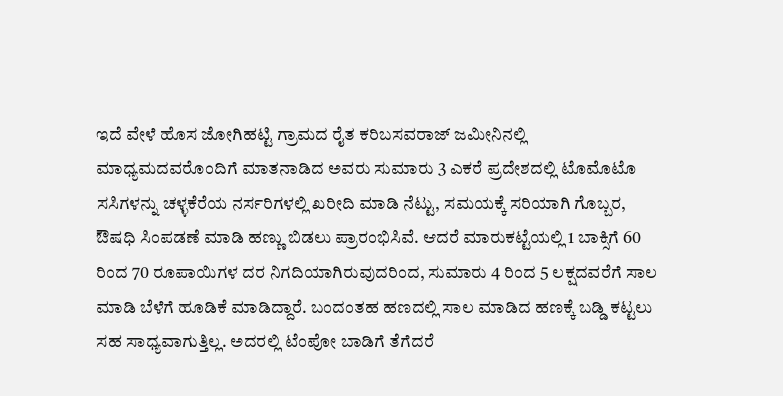ಇದೆ ವೇಳೆ ಹೊಸ ಜೋಗಿಹಟ್ಟಿ ಗ್ರಾಮದ ರೈತ ಕರಿಬಸವರಾಜ್ ಜಮೀನಿನಲ್ಲಿ ಮಾಧ್ಯಮದವರೊಂದಿಗೆ ಮಾತನಾಡಿದ ಅವರು ಸುಮಾರು 3 ಎಕರೆ ಪ್ರದೇಶದಲ್ಲಿ ಟೊಮೊಟೊ ಸಸಿಗಳನ್ನು ಚಳ್ಳಕೆರೆಯ ನರ್ಸರಿಗಳಲ್ಲಿ ಖರೀದಿ ಮಾಡಿ ನೆಟ್ಟು, ಸಮಯಕ್ಕೆ ಸರಿಯಾಗಿ ಗೊಬ್ಬರ, ಔಷಧಿ ಸಿಂಪಡಣೆ ಮಾಡಿ ಹಣ್ಣು ಬಿಡಲು ಪ್ರಾರಂಭಿಸಿವೆ. ಆದರೆ ಮಾರುಕಟ್ಟೆಯಲ್ಲಿ 1 ಬಾಕ್ಸಿಗೆ 60 ರಿಂದ 70 ರೂಪಾಯಿಗಳ ದರ ನಿಗದಿಯಾಗಿರುವುದರಿಂದ, ಸುಮಾರು 4 ರಿಂದ 5 ಲಕ್ಷದವರೆಗೆ ಸಾಲ ಮಾಡಿ ಬೆಳೆಗೆ ಹೂಡಿಕೆ ಮಾಡಿದ್ದಾರೆ. ಬಂದಂತಹ ಹಣದಲ್ಲಿ ಸಾಲ ಮಾಡಿದ ಹಣಕ್ಕೆ ಬಡ್ಡಿ ಕಟ್ಟಲು ಸಹ ಸಾಧ್ಯವಾಗುತ್ತಿಲ್ಲ. ಅದರಲ್ಲಿ ಟೆಂಪೋ ಬಾಡಿಗೆ ತೆಗೆದರೆ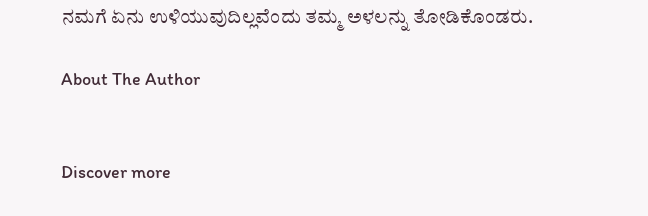ನಮಗೆ ಏನು ಉಳಿಯುವುದಿಲ್ಲವೆಂದು ತಮ್ಮ ಅಳಲನ್ನು ತೋಡಿಕೊಂಡರು.

About The Author


Discover more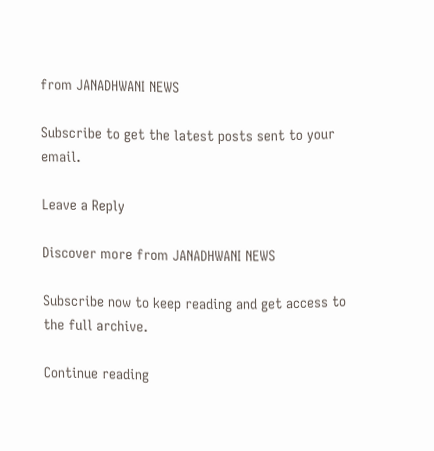from JANADHWANI NEWS

Subscribe to get the latest posts sent to your email.

Leave a Reply

Discover more from JANADHWANI NEWS

Subscribe now to keep reading and get access to the full archive.

Continue reading